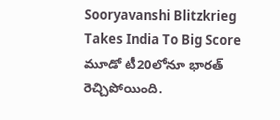Sooryavanshi Blitzkrieg Takes India To Big Score మూడో టీ20లోనూ భారత్ రెచ్చిపోయింది.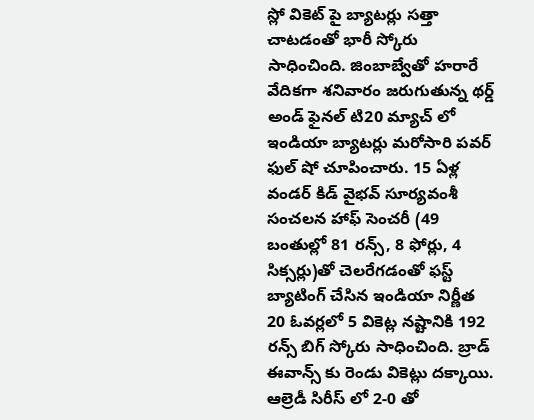స్లో వికెట్ పై బ్యాటర్లు సత్తా చాటడంతో భారీ స్కోరు సాధించింది. జింబాబ్వేతో హరారే వేదికగా శనివారం జరుగుతున్న థర్డ్ అండ్ ఫైనల్ టి20 మ్యాచ్ లో ఇండియా బ్యాటర్లు మరోసారి పవర్ ఫుల్ షో చూపించారు. 15 ఏళ్ల వండర్ కిడ్ వైభవ్ సూర్యవంశీ సంచలన హాఫ్ సెంచరీ (49 బంతుల్లో 81 రన్స్, 8 ఫోర్లు, 4 సిక్సర్లు)తో చెలరేగడంతో ఫస్ట్ బ్యాటింగ్ చేసిన ఇండియా నిర్ణీత 20 ఓవర్లలో 5 వికెట్ల నష్టానికి 192 రన్స్ బిగ్ స్కోరు సాధించింది. బ్రాడ్ ఈవాన్స్ కు రెండు వికెట్లు దక్కాయి. ఆల్రెడీ సిరీస్ లో 2-0 తో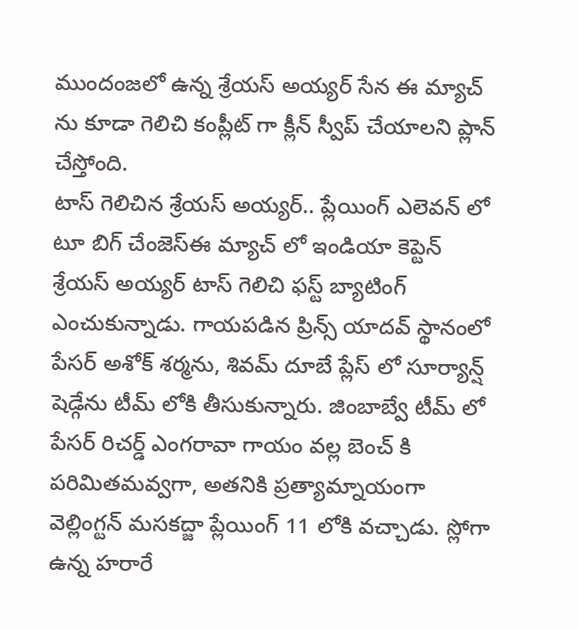ముందంజలో ఉన్న శ్రేయస్ అయ్యర్ సేన ఈ మ్యాచ్ ను కూడా గెలిచి కంప్లీట్ గా క్లీన్ స్వీప్ చేయాలని ప్లాన్ చేస్తోంది.
టాస్ గెలిచిన శ్రేయస్ అయ్యర్.. ప్లేయింగ్ ఎలెవన్ లో టూ బిగ్ చేంజెస్ఈ మ్యాచ్ లో ఇండియా కెప్టెన్ శ్రేయస్ అయ్యర్ టాస్ గెలిచి ఫస్ట్ బ్యాటింగ్ ఎంచుకున్నాడు. గాయపడిన ప్రిన్స్ యాదవ్ స్థానంలో పేసర్ అశోక్ శర్మను, శివమ్ దూబే ప్లేస్ లో సూర్యాన్ష్ షెడ్గేను టీమ్ లోకి తీసుకున్నారు. జింబాబ్వే టీమ్ లో పేసర్ రిచర్డ్ ఎంగరావా గాయం వల్ల బెంచ్ కి పరిమితమవ్వగా, అతనికి ప్రత్యామ్నాయంగా వెల్లింగ్టన్ మసకద్జా ప్లేయింగ్ 11 లోకి వచ్చాడు. స్లోగా ఉన్న హరారే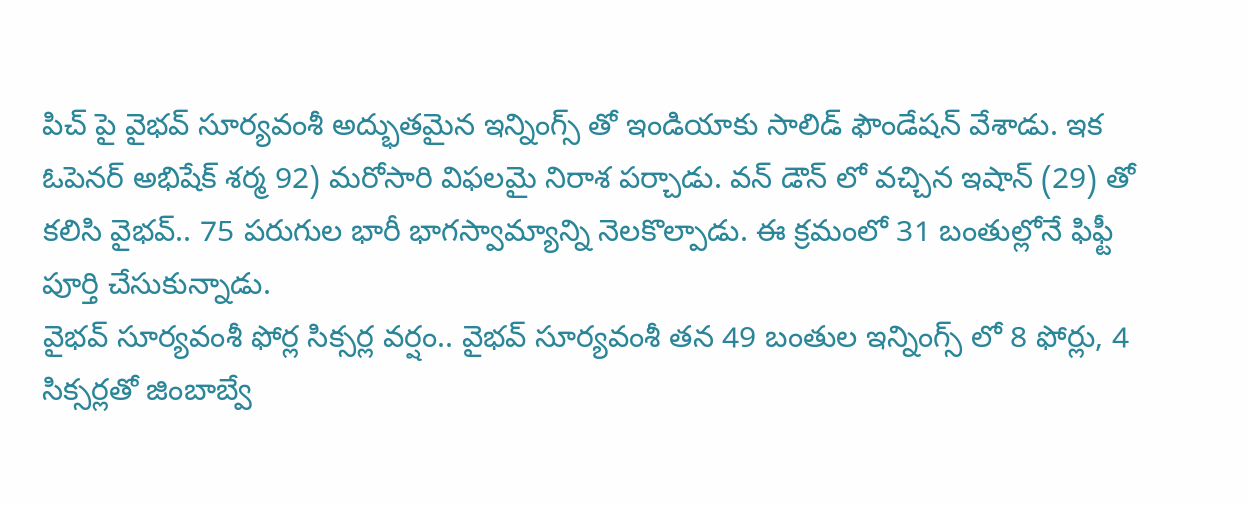పిచ్ పై వైభవ్ సూర్యవంశీ అద్భుతమైన ఇన్నింగ్స్ తో ఇండియాకు సాలిడ్ ఫౌండేషన్ వేశాడు. ఇక ఓపెనర్ అభిషేక్ శర్మ 92) మరోసారి విఫలమై నిరాశ పర్చాడు. వన్ డౌన్ లో వచ్చిన ఇషాన్ (29) తో కలిసి వైభవ్.. 75 పరుగుల భారీ భాగస్వామ్యాన్ని నెలకొల్పాడు. ఈ క్రమంలో 31 బంతుల్లోనే ఫిఫ్టీ పూర్తి చేసుకున్నాడు.
వైభవ్ సూర్యవంశీ ఫోర్ల సిక్సర్ల వర్షం.. వైభవ్ సూర్యవంశీ తన 49 బంతుల ఇన్నింగ్స్ లో 8 ఫోర్లు, 4 సిక్సర్లతో జింబాబ్వే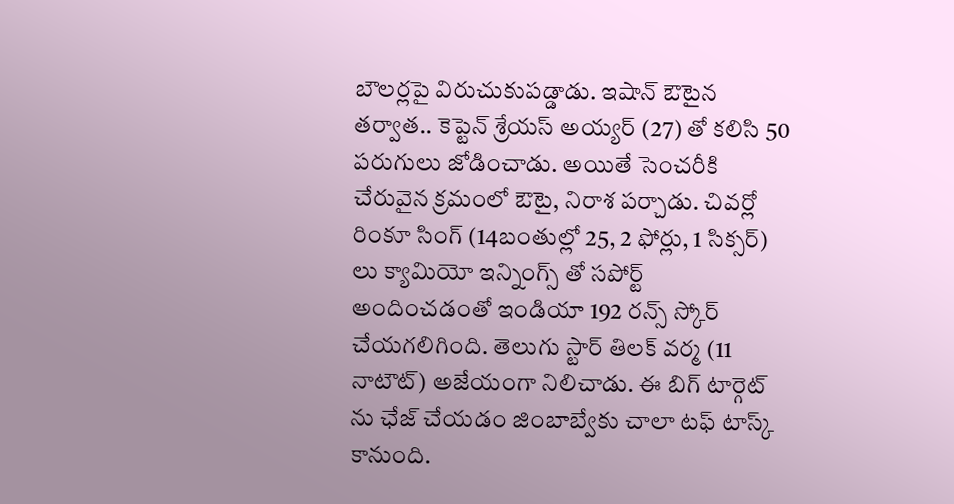బౌలర్లపై విరుచుకుపడ్డాడు. ఇషాన్ ఔటైన తర్వాత.. కెప్టెన్ శ్రేయస్ అయ్యర్ (27) తో కలిసి 50 పరుగులు జోడించాడు. అయితే సెంచరీకి చేరువైన క్రమంలో ఔటై, నిరాశ పర్చాడు. చివర్లో రింకూ సింగ్ (14బంతుల్లో 25, 2 ఫోర్లు, 1 సిక్సర్) లు క్యామియో ఇన్నింగ్స్ తో సపోర్ట్ అందించడంతో ఇండియా 192 రన్స్ స్కోర్ చేయగలిగింది. తెలుగు స్టార్ తిలక్ వర్మ (11 నాటౌట్) అజేయంగా నిలిచాడు. ఈ బిగ్ టార్గెట్ ను ఛేజ్ చేయడం జింబాబ్వేకు చాలా టఫ్ టాస్క్ కానుంది.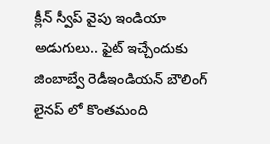క్లీన్ స్వీప్ వైపు ఇండియా అడుగులు.. ఫైట్ ఇచ్చేందుకు జింబాబ్వే రెడీఇండియన్ బౌలింగ్ లైనప్ లో కొంతమంది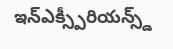ఇన్ఎక్స్పీరియన్స్డ్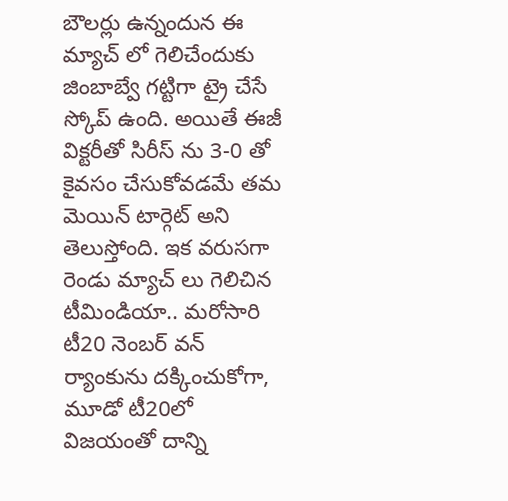బౌలర్లు ఉన్నందున ఈ మ్యాచ్ లో గెలిచేందుకు జింబాబ్వే గట్టిగా ట్రై చేసే స్కోప్ ఉంది. అయితే ఈజీ విక్టరీతో సిరీస్ ను 3-0 తో కైవసం చేసుకోవడమే తమ మెయిన్ టార్గెట్ అని తెలుస్తోంది. ఇక వరుసగా రెండు మ్యాచ్ లు గెలిచిన టీమిండియా.. మరోసారి టీ20 నెంబర్ వన్ ర్యాంకును దక్కించుకోగా, మూడో టీ20లో విజయంతో దాన్ని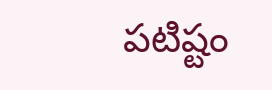పటిష్టం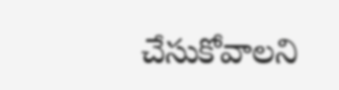చేసుకోవాలని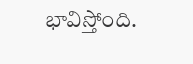భావిస్తోంది.